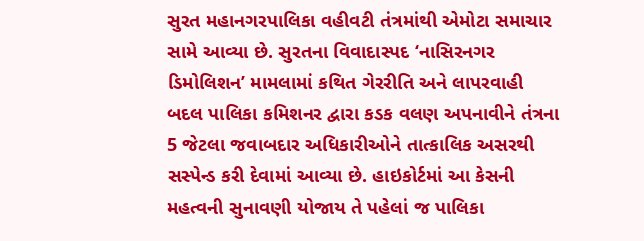સુરત મહાનગરપાલિકા વહીવટી તંત્રમાંથી એમોટા સમાચાર સામે આવ્યા છે. સુરતના વિવાદાસ્પદ ‘નાસિરનગર ડિમોલિશન’ મામલામાં કથિત ગેરરીતિ અને લાપરવાહી બદલ પાલિકા કમિશનર દ્વારા કડક વલણ અપનાવીને તંત્રના 5 જેટલા જવાબદાર અધિકારીઓને તાત્કાલિક અસરથી સસ્પેન્ડ કરી દેવામાં આવ્યા છે. હાઇકોર્ટમાં આ કેસની મહત્વની સુનાવણી યોજાય તે પહેલાં જ પાલિકા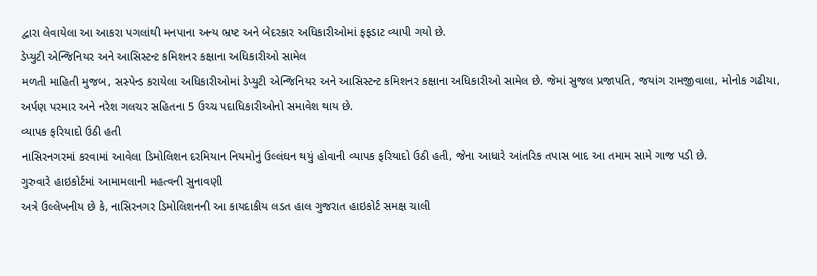દ્વારા લેવાયેલા આ આકરા પગલાંથી મનપાના અન્ય ભ્રષ્ટ અને બેદરકાર અધિકારીઓમાં ફફડાટ વ્યાપી ગયો છે.
ડેપ્યુટી એન્જિનિયર અને આસિસ્ટન્ટ કમિશનર કક્ષાના અધિકારીઓ સામેલ
મળતી માહિતી મુજબ, સસ્પેન્ડ કરાયેલા અધિકારીઓમાં ડેપ્યુટી એન્જિનિયર અને આસિસ્ટન્ટ કમિશનર કક્ષાના અધિકારીઓ સામેલ છે. જેમાં સુજલ પ્રજાપતિ, જયાંગ રામજીવાલા, મોનોક ગઢીયા, અર્પણ પરમાર અને નરેશ ગલચર સહિતના 5 ઉચ્ચ પદાધિકારીઓનો સમાવેશ થાય છે.
વ્યાપક ફરિયાદો ઉઠી હતી
નાસિરનગરમાં કરવામાં આવેલા ડિમોલિશન દરમિયાન નિયમોનું ઉલ્લંઘન થયું હોવાની વ્યાપક ફરિયાદો ઉઠી હતી, જેના આધારે આંતરિક તપાસ બાદ આ તમામ સામે ગાજ પડી છે.
ગુરુવારે હાઇકોર્ટમાં આમામલાની મહત્વની સુનાવણી
અત્રે ઉલ્લેખનીય છે કે, નાસિરનગર ડિમોલિશનની આ કાયદાકીય લડત હાલ ગુજરાત હાઇકોર્ટ સમક્ષ ચાલી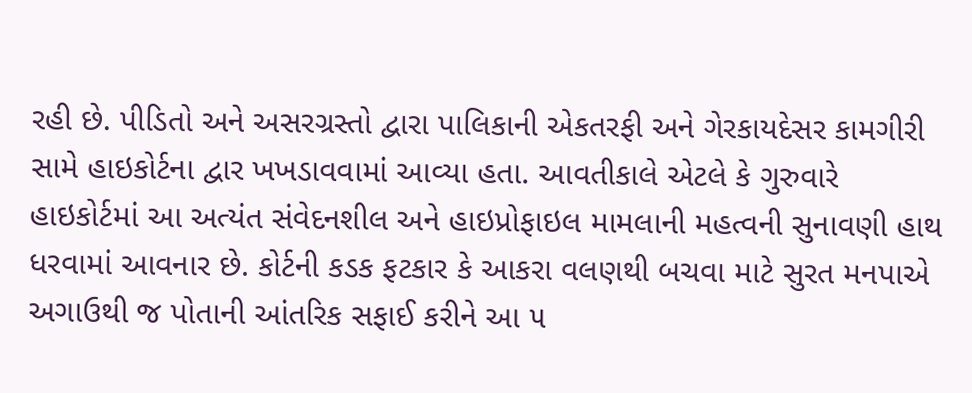રહી છે. પીડિતો અને અસરગ્રસ્તો દ્વારા પાલિકાની એકતરફી અને ગેરકાયદેસર કામગીરી સામે હાઇકોર્ટના દ્વાર ખખડાવવામાં આવ્યા હતા. આવતીકાલે એટલે કે ગુરુવારે હાઇકોર્ટમાં આ અત્યંત સંવેદનશીલ અને હાઇપ્રોફાઇલ મામલાની મહત્વની સુનાવણી હાથ ધરવામાં આવનાર છે. કોર્ટની કડક ફટકાર કે આકરા વલણથી બચવા માટે સુરત મનપાએ અગાઉથી જ પોતાની આંતરિક સફાઈ કરીને આ ૫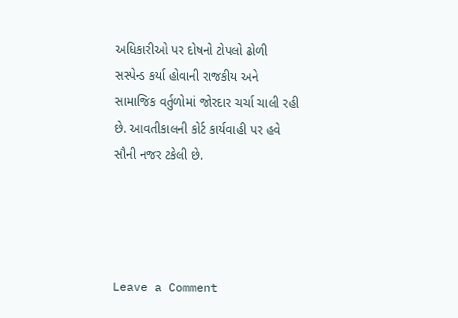અધિકારીઓ પર દોષનો ટોપલો ઢોળી સસ્પેન્ડ કર્યા હોવાની રાજકીય અને સામાજિક વર્તુળોમાં જોરદાર ચર્ચા ચાલી રહી છે. આવતીકાલની કોર્ટ કાર્યવાહી પર હવે સૌની નજર ટકેલી છે.




Leave a Comment